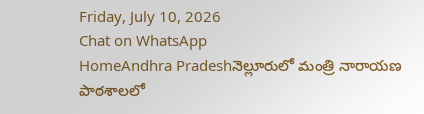Friday, July 10, 2026
Chat on WhatsApp
HomeAndhra Pradeshనెల్లూరులో మంత్రి నారాయణ పాఠశాలలో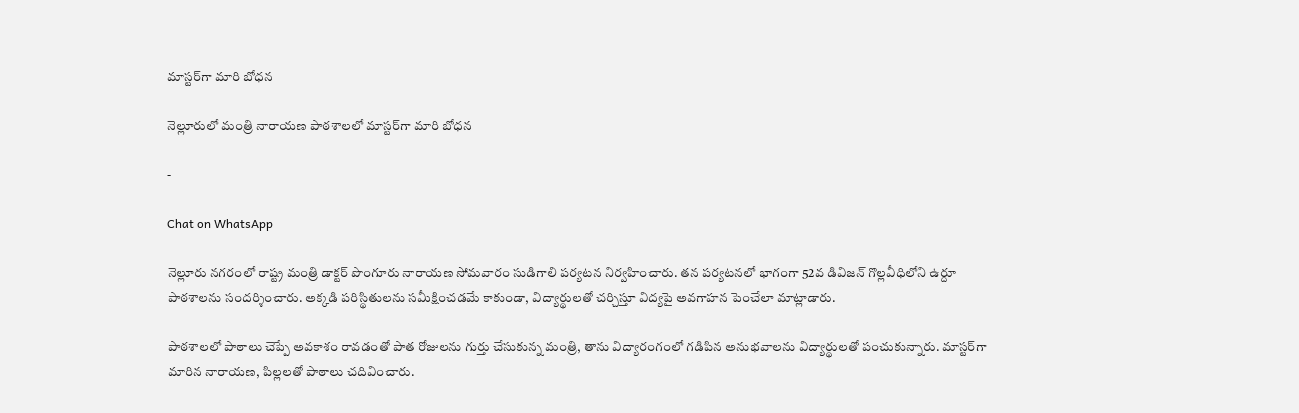మాస్టర్‌గా మారి బోధన

నెల్లూరులో మంత్రి నారాయణ పాఠశాలలో మాస్టర్‌గా మారి బోధన

-

Chat on WhatsApp

నెల్లూరు నగరంలో రాష్ట్ర మంత్రి డాక్టర్ పొంగూరు నారాయణ సోమవారం సుడిగాలి పర్యటన నిర్వహించారు. తన పర్యటనలో భాగంగా 52వ డివిజన్ గొల్లవీధిలోని ఉర్దూ పాఠశాలను సందర్శించారు. అక్కడి పరిస్థితులను సమీక్షించడమే కాకుండా, విద్యార్థులతో చర్చిస్తూ విద్యపై అవగాహన పెంచేలా మాట్లాడారు.

పాఠశాలలో పాఠాలు చెప్పే అవకాశం రావడంతో పాత రోజులను గుర్తు చేసుకున్న మంత్రి, తాను విద్యారంగంలో గడిపిన అనుభవాలను విద్యార్థులతో పంచుకున్నారు. మాస్టర్‌గా మారిన నారాయణ, పిల్లలతో పాఠాలు చదివించారు.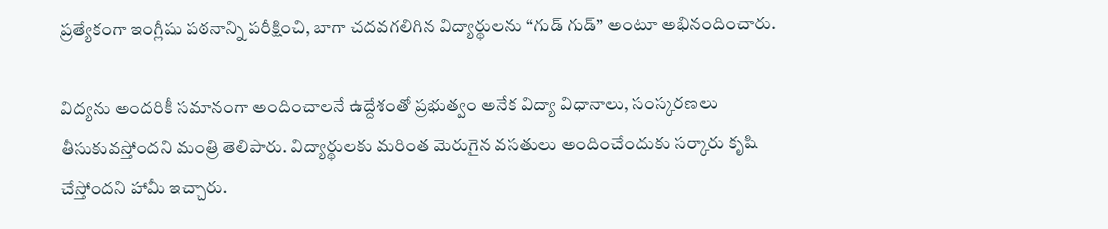ప్రత్యేకంగా ఇంగ్లీషు పఠనాన్ని పరీక్షించి, బాగా చదవగలిగిన విద్యార్థులను “గుడ్ గుడ్” అంటూ అభినందించారు.

విద్యను అందరికీ సమానంగా అందించాలనే ఉద్దేశంతో ప్రభుత్వం అనేక విద్యా విధానాలు, సంస్కరణలు తీసుకువస్తోందని మంత్రి తెలిపారు. విద్యార్థులకు మరింత మెరుగైన వసతులు అందించేందుకు సర్కారు కృషి చేస్తోందని హామీ ఇచ్చారు.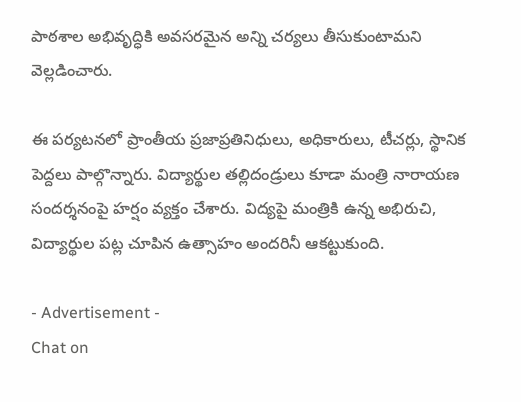పాఠశాల అభివృద్ధికి అవసరమైన అన్ని చర్యలు తీసుకుంటామని వెల్లడించారు.

ఈ పర్యటనలో ప్రాంతీయ ప్రజాప్రతినిధులు, అధికారులు, టీచర్లు, స్థానిక పెద్దలు పాల్గొన్నారు. విద్యార్థుల తల్లిదండ్రులు కూడా మంత్రి నారాయణ సందర్శనంపై హర్షం వ్యక్తం చేశారు. విద్యపై మంత్రికి ఉన్న అభిరుచి, విద్యార్థుల పట్ల చూపిన ఉత్సాహం అందరినీ ఆకట్టుకుంది.

- Advertisement -
Chat on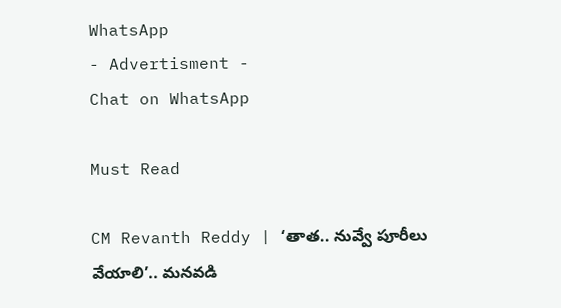WhatsApp
- Advertisment -
Chat on WhatsApp

Must Read

CM Revanth Reddy | ‘తాత.. నువ్వే పూరీలు వేయాలి’.. మనవడి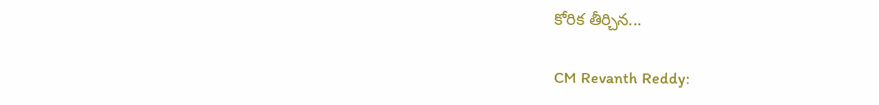కోరిక తీర్చిన...

CM Revanth Reddy: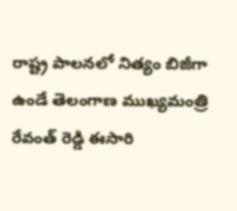రాష్ట్ర పాలనలో నిత్యం బిజీగా ఉండే తెలంగాణ ముఖ్యమంత్రి రేవంత్ రెడ్డి ఈసారి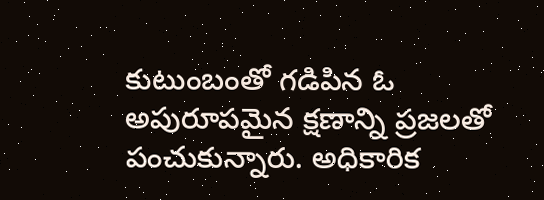కుటుంబంతో గడిపిన ఓ అపురూపమైన క్షణాన్ని ప్రజలతో పంచుకున్నారు. అధికారిక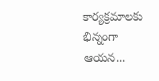కార్యక్రమాలకు భిన్నంగా ఆయన...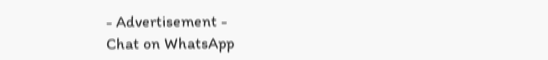- Advertisement -
Chat on WhatsApp